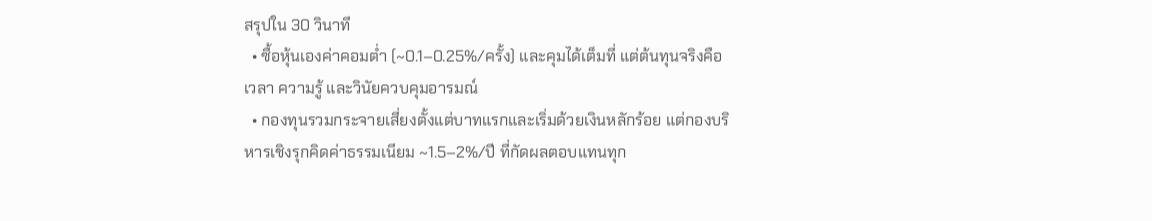สรุปใน 30 วินาที
  • ซื้อหุ้นเองค่าคอมต่ำ (~0.1–0.25%/ครั้ง) และคุมได้เต็มที่ แต่ต้นทุนจริงคือเวลา ความรู้ และวินัยควบคุมอารมณ์
  • กองทุนรวมกระจายเสี่ยงตั้งแต่บาทแรกและเริ่มด้วยเงินหลักร้อย แต่กองบริหารเชิงรุกคิดค่าธรรมเนียม ~1.5–2%/ปี ที่กัดผลตอบแทนทุก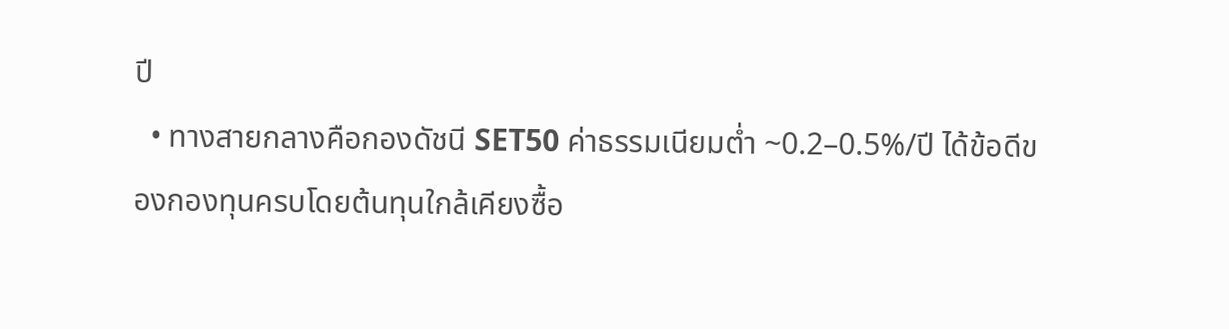ปี
  • ทางสายกลางคือกองดัชนี SET50 ค่าธรรมเนียมต่ำ ~0.2–0.5%/ปี ได้ข้อดีของกองทุนครบโดยต้นทุนใกล้เคียงซื้อ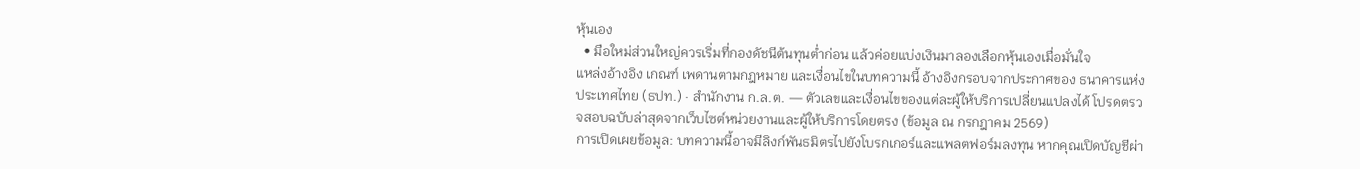หุ้นเอง
  • มือใหม่ส่วนใหญ่ควรเริ่มที่กองดัชนีต้นทุนต่ำก่อน แล้วค่อยแบ่งเงินมาลองเลือกหุ้นเองเมื่อมั่นใจ
แหล่งอ้างอิง เกณฑ์ เพดานตามกฎหมาย และเงื่อนไขในบทความนี้ อ้างอิงกรอบจากประกาศของ ธนาคารแห่งประเทศไทย (ธปท.) · สำนักงาน ก.ล.ต. — ตัวเลขและเงื่อนไขของแต่ละผู้ให้บริการเปลี่ยนแปลงได้ โปรดตรวจสอบฉบับล่าสุดจากเว็บไซต์หน่วยงานและผู้ให้บริการโดยตรง (ข้อมูล ณ กรกฎาคม 2569)
การเปิดเผยข้อมูล: บทความนี้อาจมีลิงก์พันธมิตรไปยังโบรกเกอร์และแพลตฟอร์มลงทุน หากคุณเปิดบัญชีผ่า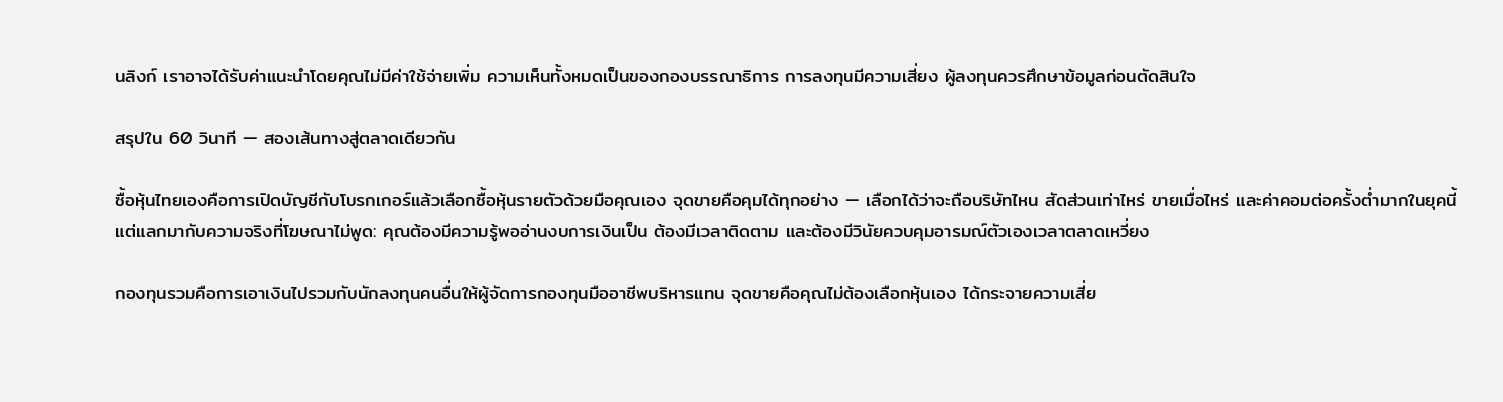นลิงก์ เราอาจได้รับค่าแนะนำโดยคุณไม่มีค่าใช้จ่ายเพิ่ม ความเห็นทั้งหมดเป็นของกองบรรณาธิการ การลงทุนมีความเสี่ยง ผู้ลงทุนควรศึกษาข้อมูลก่อนตัดสินใจ

สรุปใน 60 วินาที — สองเส้นทางสู่ตลาดเดียวกัน

ซื้อหุ้นไทยเองคือการเปิดบัญชีกับโบรกเกอร์แล้วเลือกซื้อหุ้นรายตัวด้วยมือคุณเอง จุดขายคือคุมได้ทุกอย่าง — เลือกได้ว่าจะถือบริษัทไหน สัดส่วนเท่าไหร่ ขายเมื่อไหร่ และค่าคอมต่อครั้งต่ำมากในยุคนี้ แต่แลกมากับความจริงที่โฆษณาไม่พูด: คุณต้องมีความรู้พออ่านงบการเงินเป็น ต้องมีเวลาติดตาม และต้องมีวินัยควบคุมอารมณ์ตัวเองเวลาตลาดเหวี่ยง

กองทุนรวมคือการเอาเงินไปรวมกับนักลงทุนคนอื่นให้ผู้จัดการกองทุนมืออาชีพบริหารแทน จุดขายคือคุณไม่ต้องเลือกหุ้นเอง ได้กระจายความเสี่ย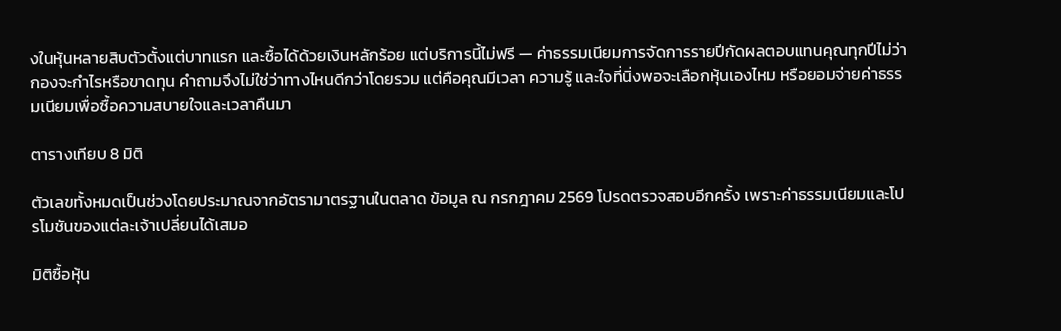งในหุ้นหลายสิบตัวตั้งแต่บาทแรก และซื้อได้ด้วยเงินหลักร้อย แต่บริการนี้ไม่ฟรี — ค่าธรรมเนียมการจัดการรายปีกัดผลตอบแทนคุณทุกปีไม่ว่ากองจะกำไรหรือขาดทุน คำถามจึงไม่ใช่ว่าทางไหนดีกว่าโดยรวม แต่คือคุณมีเวลา ความรู้ และใจที่นิ่งพอจะเลือกหุ้นเองไหม หรือยอมจ่ายค่าธรรมเนียมเพื่อซื้อความสบายใจและเวลาคืนมา

ตารางเทียบ 8 มิติ

ตัวเลขทั้งหมดเป็นช่วงโดยประมาณจากอัตรามาตรฐานในตลาด ข้อมูล ณ กรกฎาคม 2569 โปรดตรวจสอบอีกครั้ง เพราะค่าธรรมเนียมและโปรโมชันของแต่ละเจ้าเปลี่ยนได้เสมอ

มิติซื้อหุ้น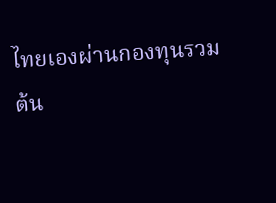ไทยเองผ่านกองทุนรวม
ต้น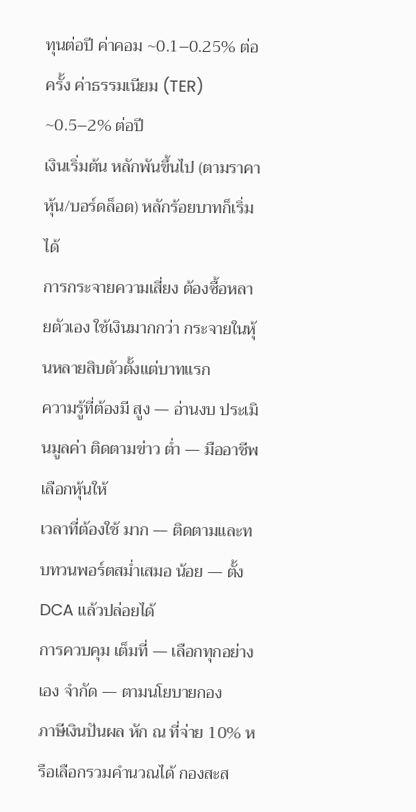ทุนต่อปี ค่าคอม ~0.1–0.25% ต่อครั้ง ค่าธรรมเนียม (TER) ~0.5–2% ต่อปี
เงินเริ่มต้น หลักพันขึ้นไป (ตามราคาหุ้น/บอร์ดล็อต) หลักร้อยบาทก็เริ่มได้
การกระจายความเสี่ยง ต้องซื้อหลายตัวเอง ใช้เงินมากกว่า กระจายในหุ้นหลายสิบตัวตั้งแต่บาทแรก
ความรู้ที่ต้องมี สูง — อ่านงบ ประเมินมูลค่า ติดตามข่าว ต่ำ — มืออาชีพเลือกหุ้นให้
เวลาที่ต้องใช้ มาก — ติดตามและทบทวนพอร์ตสม่ำเสมอ น้อย — ตั้ง DCA แล้วปล่อยได้
การควบคุม เต็มที่ — เลือกทุกอย่างเอง จำกัด — ตามนโยบายกอง
ภาษีเงินปันผล หัก ณ ที่จ่าย 10% หรือเลือกรวมคำนวณได้ กองสะส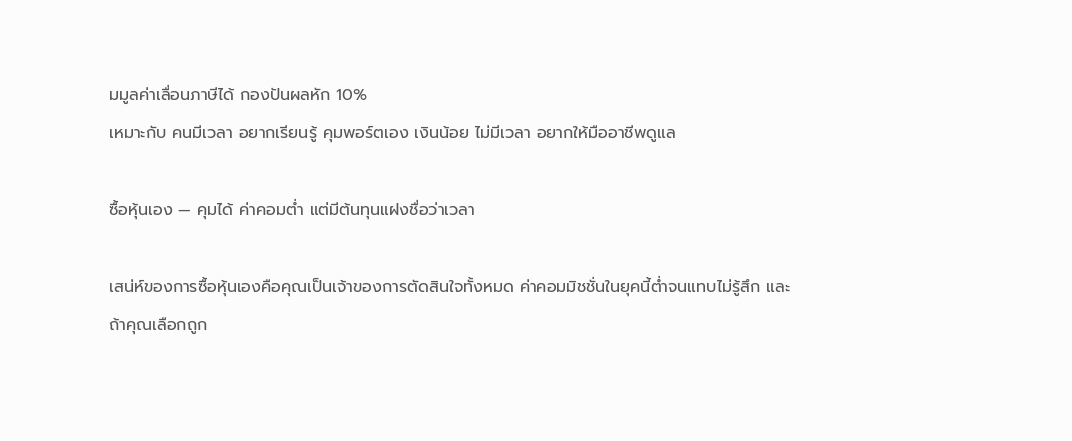มมูลค่าเลื่อนภาษีได้ กองปันผลหัก 10%
เหมาะกับ คนมีเวลา อยากเรียนรู้ คุมพอร์ตเอง เงินน้อย ไม่มีเวลา อยากให้มืออาชีพดูแล

ซื้อหุ้นเอง — คุมได้ ค่าคอมต่ำ แต่มีต้นทุนแฝงชื่อว่าเวลา

เสน่ห์ของการซื้อหุ้นเองคือคุณเป็นเจ้าของการตัดสินใจทั้งหมด ค่าคอมมิชชั่นในยุคนี้ต่ำจนแทบไม่รู้สึก และถ้าคุณเลือกถูก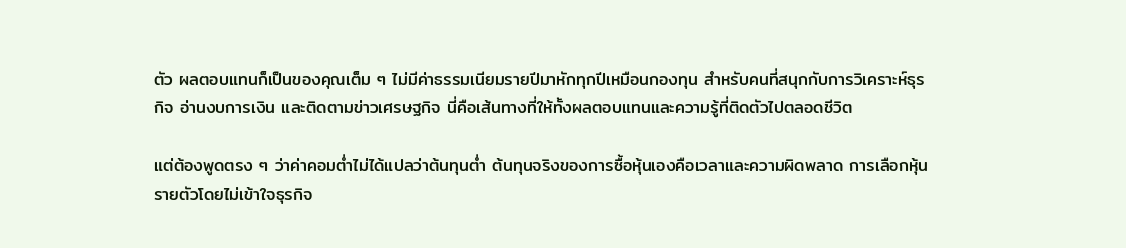ตัว ผลตอบแทนก็เป็นของคุณเต็ม ๆ ไม่มีค่าธรรมเนียมรายปีมาหักทุกปีเหมือนกองทุน สำหรับคนที่สนุกกับการวิเคราะห์ธุรกิจ อ่านงบการเงิน และติดตามข่าวเศรษฐกิจ นี่คือเส้นทางที่ให้ทั้งผลตอบแทนและความรู้ที่ติดตัวไปตลอดชีวิต

แต่ต้องพูดตรง ๆ ว่าค่าคอมต่ำไม่ได้แปลว่าต้นทุนต่ำ ต้นทุนจริงของการซื้อหุ้นเองคือเวลาและความผิดพลาด การเลือกหุ้นรายตัวโดยไม่เข้าใจธุรกิจ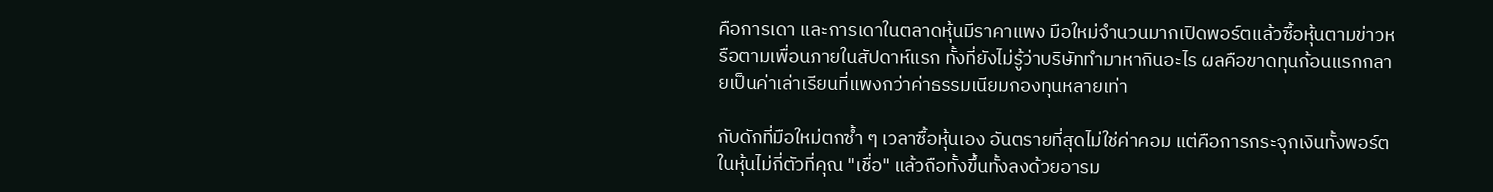คือการเดา และการเดาในตลาดหุ้นมีราคาแพง มือใหม่จำนวนมากเปิดพอร์ตแล้วซื้อหุ้นตามข่าวหรือตามเพื่อนภายในสัปดาห์แรก ทั้งที่ยังไม่รู้ว่าบริษัททำมาหากินอะไร ผลคือขาดทุนก้อนแรกกลายเป็นค่าเล่าเรียนที่แพงกว่าค่าธรรมเนียมกองทุนหลายเท่า

กับดักที่มือใหม่ตกซ้ำ ๆ เวลาซื้อหุ้นเอง อันตรายที่สุดไม่ใช่ค่าคอม แต่คือการกระจุกเงินทั้งพอร์ตในหุ้นไม่กี่ตัวที่คุณ "เชื่อ" แล้วถือทั้งขึ้นทั้งลงด้วยอารม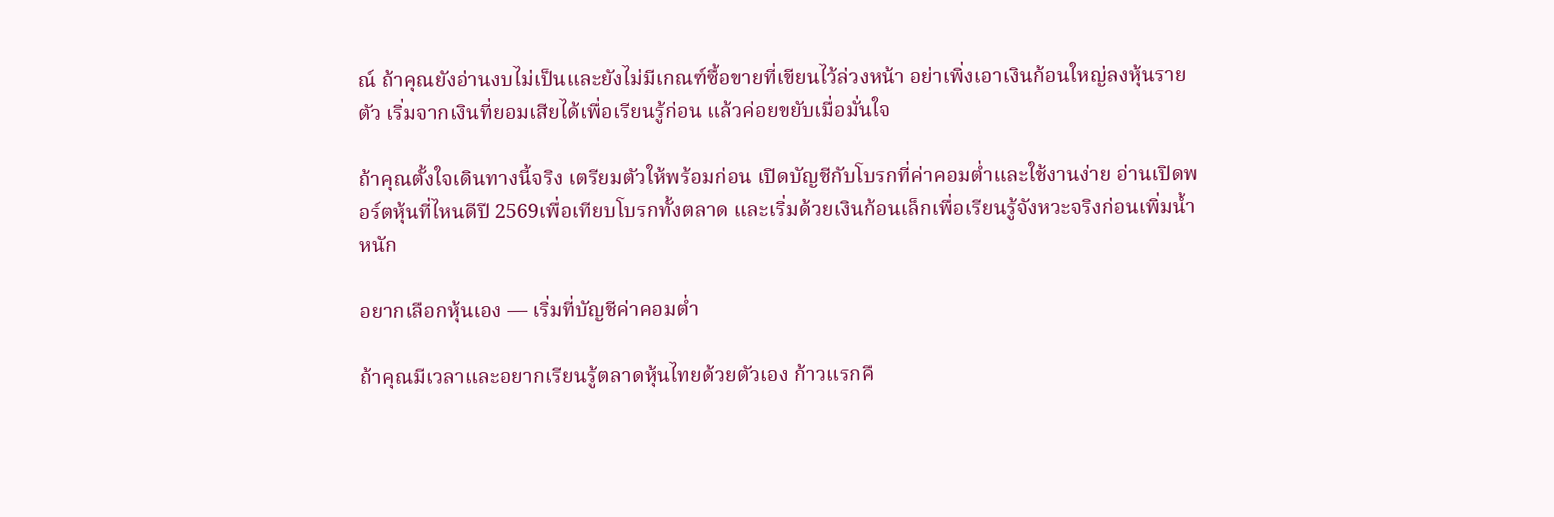ณ์ ถ้าคุณยังอ่านงบไม่เป็นและยังไม่มีเกณฑ์ซื้อขายที่เขียนไว้ล่วงหน้า อย่าเพิ่งเอาเงินก้อนใหญ่ลงหุ้นรายตัว เริ่มจากเงินที่ยอมเสียได้เพื่อเรียนรู้ก่อน แล้วค่อยขยับเมื่อมั่นใจ

ถ้าคุณตั้งใจเดินทางนี้จริง เตรียมตัวให้พร้อมก่อน เปิดบัญชีกับโบรกที่ค่าคอมต่ำและใช้งานง่าย อ่านเปิดพอร์ตหุ้นที่ไหนดีปี 2569เพื่อเทียบโบรกทั้งตลาด และเริ่มด้วยเงินก้อนเล็กเพื่อเรียนรู้จังหวะจริงก่อนเพิ่มน้ำหนัก

อยากเลือกหุ้นเอง — เริ่มที่บัญชีค่าคอมต่ำ

ถ้าคุณมีเวลาและอยากเรียนรู้ตลาดหุ้นไทยด้วยตัวเอง ก้าวแรกคื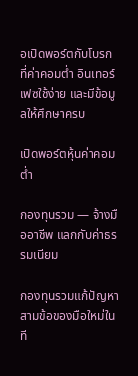อเปิดพอร์ตกับโบรกที่ค่าคอมต่ำ อินเทอร์เฟซใช้ง่าย และมีข้อมูลให้ศึกษาครบ

เปิดพอร์ตหุ้นค่าคอมต่ำ

กองทุนรวม — จ้างมืออาชีพ แลกกับค่าธรรมเนียม

กองทุนรวมแก้ปัญหาสามข้อของมือใหม่ในที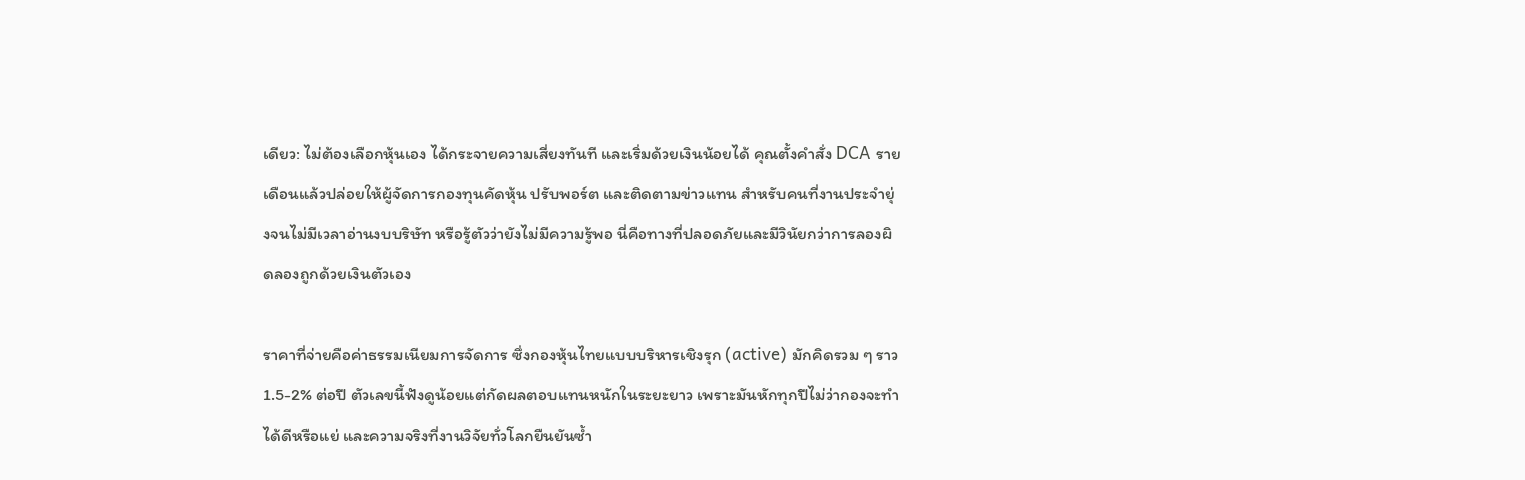เดียว: ไม่ต้องเลือกหุ้นเอง ได้กระจายความเสี่ยงทันที และเริ่มด้วยเงินน้อยได้ คุณตั้งคำสั่ง DCA รายเดือนแล้วปล่อยให้ผู้จัดการกองทุนคัดหุ้น ปรับพอร์ต และติดตามข่าวแทน สำหรับคนที่งานประจำยุ่งจนไม่มีเวลาอ่านงบบริษัท หรือรู้ตัวว่ายังไม่มีความรู้พอ นี่คือทางที่ปลอดภัยและมีวินัยกว่าการลองผิดลองถูกด้วยเงินตัวเอง

ราคาที่จ่ายคือค่าธรรมเนียมการจัดการ ซึ่งกองหุ้นไทยแบบบริหารเชิงรุก (active) มักคิดรวม ๆ ราว 1.5-2% ต่อปี ตัวเลขนี้ฟังดูน้อยแต่กัดผลตอบแทนหนักในระยะยาว เพราะมันหักทุกปีไม่ว่ากองจะทำได้ดีหรือแย่ และความจริงที่งานวิจัยทั่วโลกยืนยันซ้ำ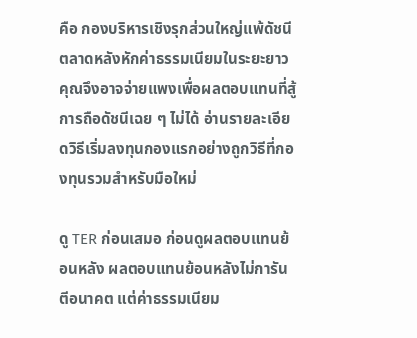คือ กองบริหารเชิงรุกส่วนใหญ่แพ้ดัชนีตลาดหลังหักค่าธรรมเนียมในระยะยาว คุณจึงอาจจ่ายแพงเพื่อผลตอบแทนที่สู้การถือดัชนีเฉย ๆ ไม่ได้ อ่านรายละเอียดวิธีเริ่มลงทุนกองแรกอย่างถูกวิธีที่กองทุนรวมสำหรับมือใหม่

ดู TER ก่อนเสมอ ก่อนดูผลตอบแทนย้อนหลัง ผลตอบแทนย้อนหลังไม่การันตีอนาคต แต่ค่าธรรมเนียม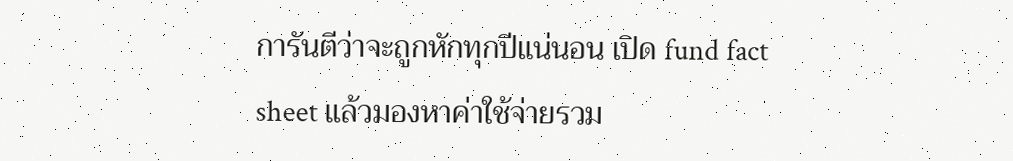การันตีว่าจะถูกหักทุกปีแน่นอน เปิด fund fact sheet แล้วมองหาค่าใช้จ่ายรวม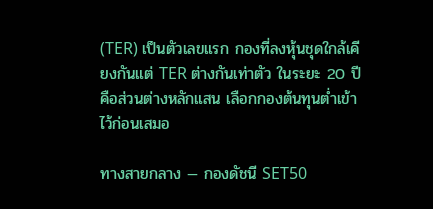(TER) เป็นตัวเลขแรก กองที่ลงหุ้นชุดใกล้เคียงกันแต่ TER ต่างกันเท่าตัว ในระยะ 20 ปีคือส่วนต่างหลักแสน เลือกกองต้นทุนต่ำเข้าไว้ก่อนเสมอ

ทางสายกลาง — กองดัชนี SET50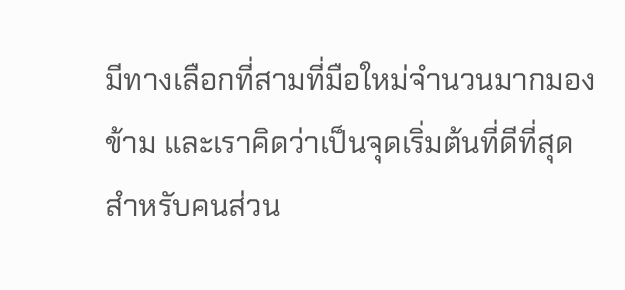มีทางเลือกที่สามที่มือใหม่จำนวนมากมองข้าม และเราคิดว่าเป็นจุดเริ่มต้นที่ดีที่สุดสำหรับคนส่วน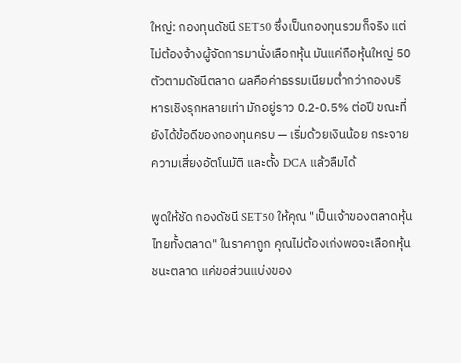ใหญ่: กองทุนดัชนี SET50 ซึ่งเป็นกองทุนรวมก็จริง แต่ไม่ต้องจ้างผู้จัดการมานั่งเลือกหุ้น มันแค่ถือหุ้นใหญ่ 50 ตัวตามดัชนีตลาด ผลคือค่าธรรมเนียมต่ำกว่ากองบริหารเชิงรุกหลายเท่า มักอยู่ราว 0.2-0.5% ต่อปี ขณะที่ยังได้ข้อดีของกองทุนครบ — เริ่มด้วยเงินน้อย กระจายความเสี่ยงอัตโนมัติ และตั้ง DCA แล้วลืมได้

พูดให้ชัด กองดัชนี SET50 ให้คุณ "เป็นเจ้าของตลาดหุ้นไทยทั้งตลาด" ในราคาถูก คุณไม่ต้องเก่งพอจะเลือกหุ้นชนะตลาด แค่ขอส่วนแบ่งของ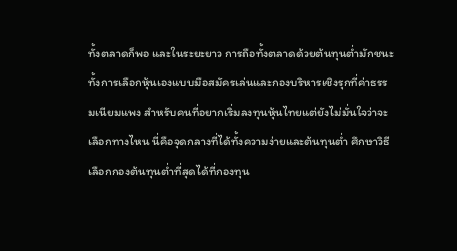ทั้งตลาดก็พอ และในระยะยาว การถือทั้งตลาดด้วยต้นทุนต่ำมักชนะทั้งการเลือกหุ้นเองแบบมือสมัครเล่นและกองบริหารเชิงรุกที่ค่าธรรมเนียมแพง สำหรับคนที่อยากเริ่มลงทุนหุ้นไทยแต่ยังไม่มั่นใจว่าจะเลือกทางไหน นี่คือจุดกลางที่ได้ทั้งความง่ายและต้นทุนต่ำ ศึกษาวิธีเลือกกองต้นทุนต่ำที่สุดได้ที่กองทุน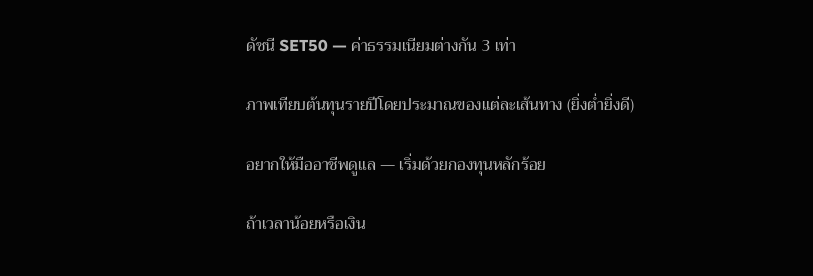ดัชนี SET50 — ค่าธรรมเนียมต่างกัน 3 เท่า

ภาพเทียบต้นทุนรายปีโดยประมาณของแต่ละเส้นทาง (ยิ่งต่ำยิ่งดี)

อยากให้มืออาชีพดูแล — เริ่มด้วยกองทุนหลักร้อย

ถ้าเวลาน้อยหรือเงิน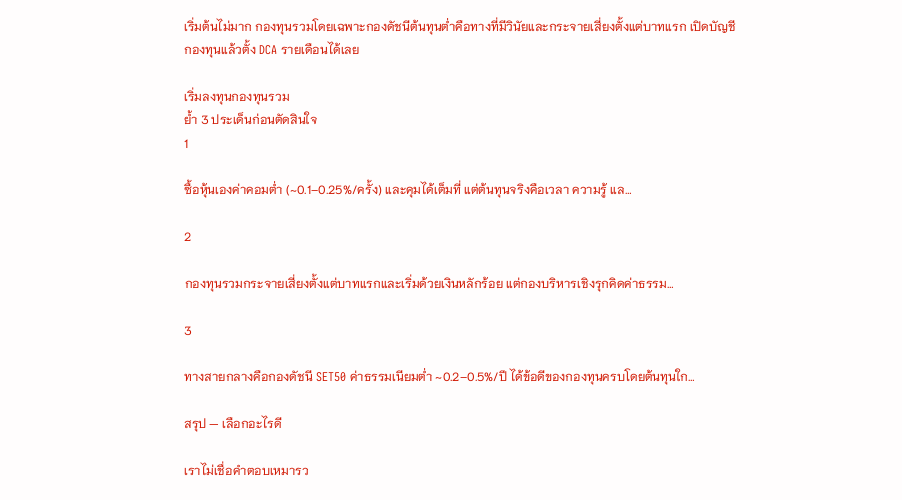เริ่มต้นไม่มาก กองทุนรวมโดยเฉพาะกองดัชนีต้นทุนต่ำคือทางที่มีวินัยและกระจายเสี่ยงตั้งแต่บาทแรก เปิดบัญชีกองทุนแล้วตั้ง DCA รายเดือนได้เลย

เริ่มลงทุนกองทุนรวม
ย้ำ 3 ประเด็นก่อนตัดสินใจ
1

ซื้อหุ้นเองค่าคอมต่ำ (~0.1–0.25%/ครั้ง) และคุมได้เต็มที่ แต่ต้นทุนจริงคือเวลา ความรู้ แล…

2

กองทุนรวมกระจายเสี่ยงตั้งแต่บาทแรกและเริ่มด้วยเงินหลักร้อย แต่กองบริหารเชิงรุกคิดค่าธรรม…

3

ทางสายกลางคือกองดัชนี SET50 ค่าธรรมเนียมต่ำ ~0.2–0.5%/ปี ได้ข้อดีของกองทุนครบโดยต้นทุนใก…

สรุป — เลือกอะไรดี

เราไม่เชื่อคำตอบเหมารว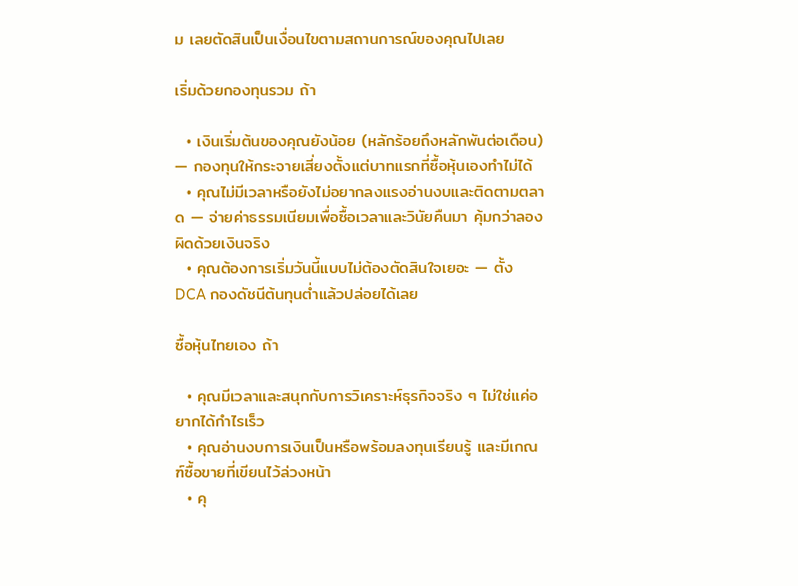ม เลยตัดสินเป็นเงื่อนไขตามสถานการณ์ของคุณไปเลย

เริ่มด้วยกองทุนรวม ถ้า

  • เงินเริ่มต้นของคุณยังน้อย (หลักร้อยถึงหลักพันต่อเดือน) — กองทุนให้กระจายเสี่ยงตั้งแต่บาทแรกที่ซื้อหุ้นเองทำไม่ได้
  • คุณไม่มีเวลาหรือยังไม่อยากลงแรงอ่านงบและติดตามตลาด — จ่ายค่าธรรมเนียมเพื่อซื้อเวลาและวินัยคืนมา คุ้มกว่าลองผิดด้วยเงินจริง
  • คุณต้องการเริ่มวันนี้แบบไม่ต้องตัดสินใจเยอะ — ตั้ง DCA กองดัชนีต้นทุนต่ำแล้วปล่อยได้เลย

ซื้อหุ้นไทยเอง ถ้า

  • คุณมีเวลาและสนุกกับการวิเคราะห์ธุรกิจจริง ๆ ไม่ใช่แค่อยากได้กำไรเร็ว
  • คุณอ่านงบการเงินเป็นหรือพร้อมลงทุนเรียนรู้ และมีเกณฑ์ซื้อขายที่เขียนไว้ล่วงหน้า
  • คุ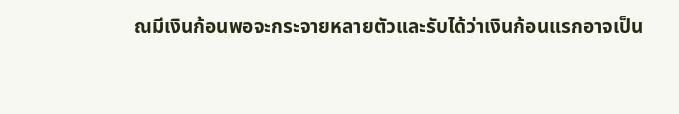ณมีเงินก้อนพอจะกระจายหลายตัวและรับได้ว่าเงินก้อนแรกอาจเป็น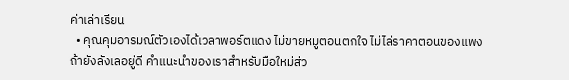ค่าเล่าเรียน
  • คุณคุมอารมณ์ตัวเองได้เวลาพอร์ตแดง ไม่ขายหมูตอนตกใจ ไม่ไล่ราคาตอนของแพง
ถ้ายังลังเลอยู่ดี คำแนะนำของเราสำหรับมือใหม่ส่ว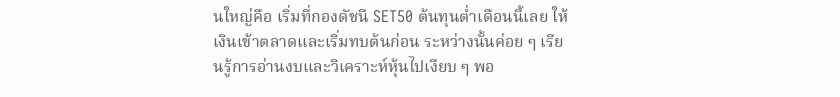นใหญ่คือ เริ่มที่กองดัชนี SET50 ต้นทุนต่ำเดือนนี้เลย ให้เงินเข้าตลาดและเริ่มทบต้นก่อน ระหว่างนั้นค่อย ๆ เรียนรู้การอ่านงบและวิเคราะห์หุ้นไปเงียบ ๆ พอ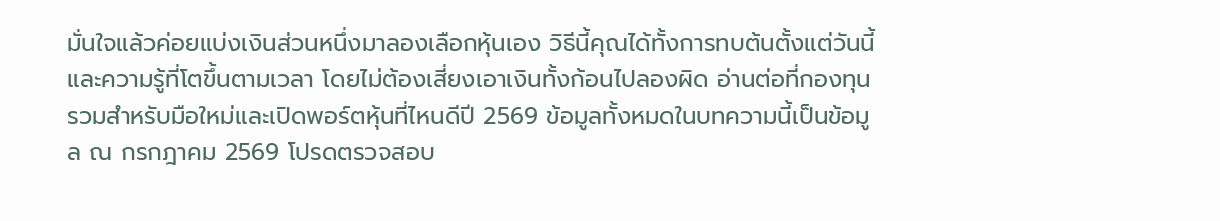มั่นใจแล้วค่อยแบ่งเงินส่วนหนึ่งมาลองเลือกหุ้นเอง วิธีนี้คุณได้ทั้งการทบต้นตั้งแต่วันนี้และความรู้ที่โตขึ้นตามเวลา โดยไม่ต้องเสี่ยงเอาเงินทั้งก้อนไปลองผิด อ่านต่อที่กองทุนรวมสำหรับมือใหม่และเปิดพอร์ตหุ้นที่ไหนดีปี 2569 ข้อมูลทั้งหมดในบทความนี้เป็นข้อมูล ณ กรกฎาคม 2569 โปรดตรวจสอบ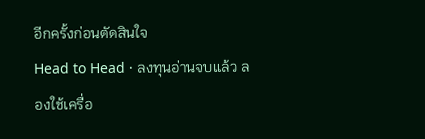อีกครั้งก่อนตัดสินใจ
Head to Head · ลงทุนอ่านจบแล้ว ลองใช้เครื่อ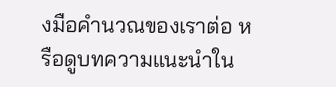งมือคำนวณของเราต่อ หรือดูบทความแนะนำใน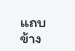แถบข้าง